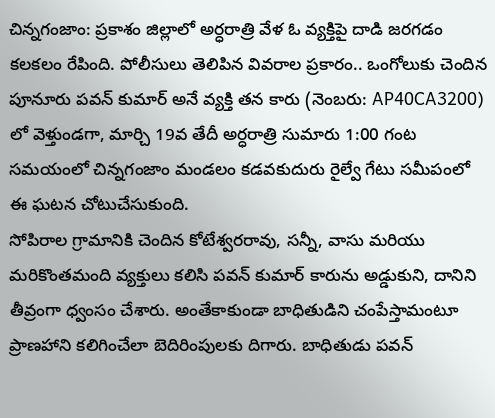చిన్నగంజాం: ప్రకాశం జిల్లాలో అర్ధరాత్రి వేళ ఓ వ్యక్తిపై దాడి జరగడం కలకలం రేపింది. పోలీసులు తెలిపిన వివరాల ప్రకారం.. ఒంగోలుకు చెందిన పూనూరు పవన్ కుమార్ అనే వ్యక్తి తన కారు (నెంబరు: AP40CA3200) లో వెళ్తుండగా, మార్చి 19వ తేదీ అర్ధరాత్రి సుమారు 1:00 గంట సమయంలో చిన్నగంజాం మండలం కడవకుదురు రైల్వే గేటు సమీపంలో ఈ ఘటన చోటుచేసుకుంది.
సోపిరాల గ్రామానికి చెందిన కోటేశ్వరరావు, సన్నీ, వాసు మరియు మరికొంతమంది వ్యక్తులు కలిసి పవన్ కుమార్ కారును అడ్డుకుని, దానిని తీవ్రంగా ధ్వంసం చేశారు. అంతేకాకుండా బాధితుడిని చంపేస్తామంటూ ప్రాణహాని కలిగించేలా బెదిరింపులకు దిగారు. బాధితుడు పవన్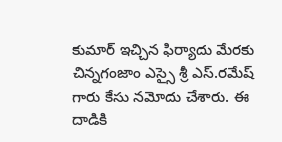కుమార్ ఇచ్చిన ఫిర్యాదు మేరకు చిన్నగంజాం ఎస్సై శ్రీ ఎస్.రమేష్ గారు కేసు నమోదు చేశారు. ఈ దాడికి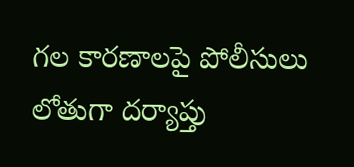గల కారణాలపై పోలీసులు లోతుగా దర్యాప్తు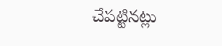చేపట్టినట్లు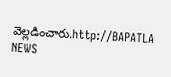వెల్లడించారు.http://BAPATLA NEWS